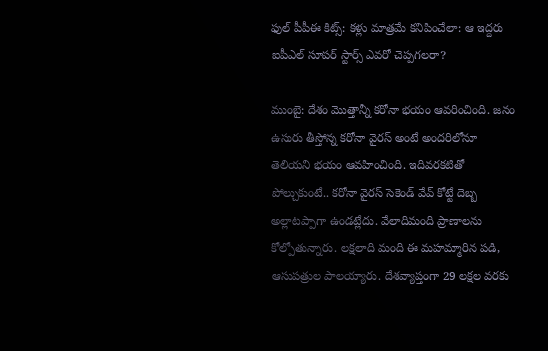ఫుల్ పీపీఈ కిట్స్: కళ్లు మాత్రమే కనిపించేలా: ఆ ఇద్దరు ఐపీఎల్ సూపర్ స్టార్స్ ఎవరో చెప్పగలరా?

ముంబై: దేశం మొత్తాన్నీ కరోనా భయం ఆవరించింది. జనం ఉసురు తీస్తోన్న కరోనా వైరస్ అంటే అందరిలోనూ తెలియని భయం ఆవహించింది. ఇదివరకటితో పోల్చుకుంటే.. కరోనా వైరస్ సెకెండ్ వేవ్ కోట్టే దెబ్బ అల్లాటప్పాగా ఉండట్లేదు. వేలాదిమంది ప్రాణాలను కోల్పోతున్నారు. లక్షలాది మంది ఈ మహమ్మారిన పడి, ఆసుపత్రుల పాలయ్యారు. దేశవ్యాప్తంగా 29 లక్షల వరకు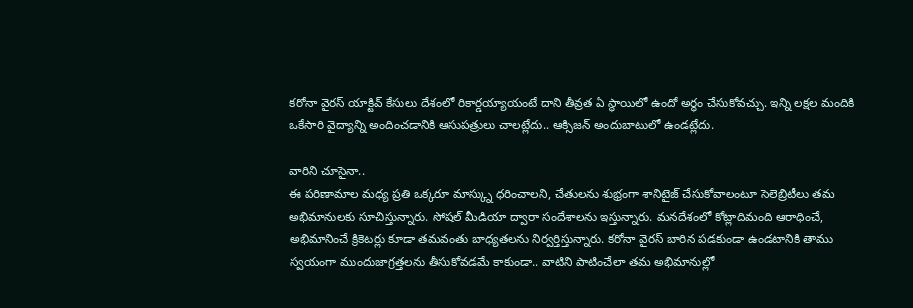కరోనా వైరస్ యాక్టివ్ కేసులు దేశంలో రికార్డయ్యాయంటే దాని తీవ్రత ఏ స్థాయిలో ఉందో అర్థం చేసుకోవచ్చు. ఇన్ని లక్షల మందికి ఒకేసారి వైద్యాన్ని అందించడానికి ఆసుపత్రులు చాలట్లేదు.. ఆక్సిజన్ అందుబాటులో ఉండట్లేదు.

వారిని చూసైనా..
ఈ పరిణామాల మధ్య ప్రతి ఒక్కరూ మాస్క్ను ధరించాలని, చేతులను శుభ్రంగా శానిటైజ్ చేసుకోవాలంటూ సెలెబ్రిటీలు తమ అభిమానులకు సూచిస్తున్నారు. సోషల్ మీడియా ద్వారా సందేశాలను ఇస్తున్నారు. మనదేశంలో కోట్లాదిమంది ఆరాధించే, అభిమానించే క్రికెటర్లు కూడా తమవంతు బాధ్యతలను నిర్వర్తిస్తున్నారు. కరోనా వైరస్ బారిన పడకుండా ఉండటానికి తాము స్వయంగా ముందుజాగ్రత్తలను తీసుకోవడమే కాకుండా.. వాటిని పాటించేలా తమ అభిమానుల్లో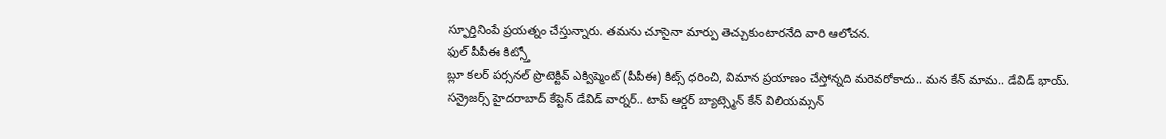స్ఫూర్తినింపే ప్రయత్నం చేస్తున్నారు. తమను చూసైనా మార్పు తెచ్చుకుంటారనేది వారి ఆలోచన.
ఫుల్ పీపీఈ కిట్స్తో
బ్లూ కలర్ పర్సనల్ ప్రొటెక్టివ్ ఎక్విప్మెంట్ (పీపీఈ) కిట్స్ ధరించి, విమాన ప్రయాణం చేస్తోన్నది మరెవరోకాదు.. మన కేన్ మామ.. డేవిడ్ భాయ్. సన్రైజర్స్ హైదరాబాద్ కేప్టెన్ డేవిడ్ వార్నర్.. టాప్ ఆర్డర్ బ్యాట్స్మెన్ కేన్ విలియమ్సన్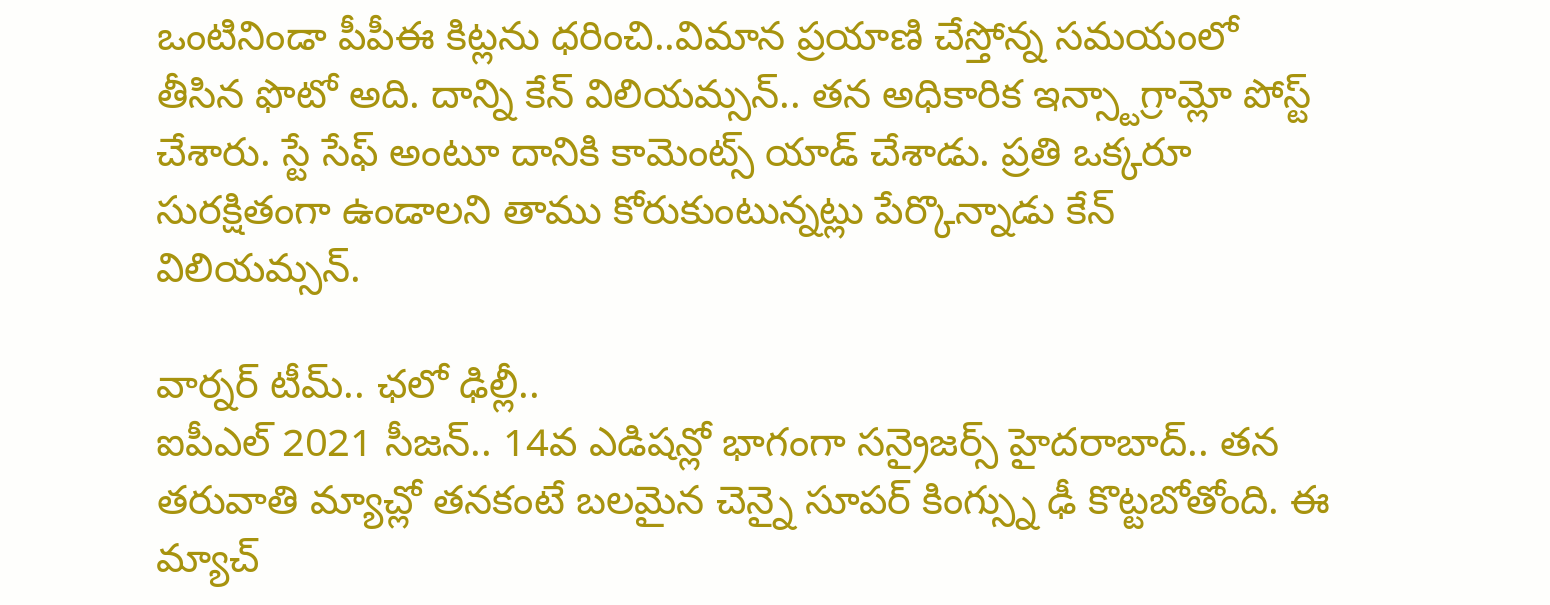ఒంటినిండా పీపీఈ కిట్లను ధరించి..విమాన ప్రయాణి చేస్తోన్న సమయంలో తీసిన ఫొటో అది. దాన్ని కేన్ విలియమ్సన్.. తన అధికారిక ఇన్స్టాగ్రామ్లో పోస్ట్ చేశారు. స్టే సేఫ్ అంటూ దానికి కామెంట్స్ యాడ్ చేశాడు. ప్రతి ఒక్కరూ సురక్షితంగా ఉండాలని తాము కోరుకుంటున్నట్లు పేర్కొన్నాడు కేన్ విలియమ్సన్.

వార్నర్ టీమ్.. ఛలో ఢిల్లీ..
ఐపీఎల్ 2021 సీజన్.. 14వ ఎడిషన్లో భాగంగా సన్రైజర్స్ హైదరాబాద్.. తన తరువాతి మ్యాచ్లో తనకంటే బలమైన చెన్నై సూపర్ కింగ్స్ను ఢీ కొట్టబోతోంది. ఈ మ్యాచ్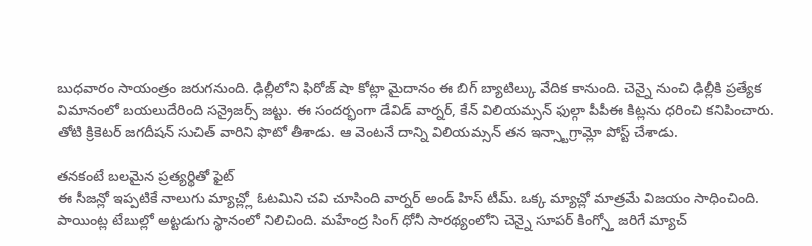బుధవారం సాయంత్రం జరుగనుంది. ఢిల్లీలోని ఫిరోజ్ షా కోట్లా మైదానం ఈ బిగ్ బ్యాటిల్కు వేదిక కానుంది. చెన్నై నుంచి ఢిల్లీకి ప్రత్యేక విమానంలో బయలుదేరింది సన్రైజర్స్ జట్టు. ఈ సందర్భంగా డేవిడ్ వార్నర్, కేన్ విలియమ్సన్ ఫుల్గా పీపీఈ కిట్లను ధరించి కనిపించారు. తోటి క్రికెటర్ జగదీషన్ సుచిత్ వారిని ఫొటో తీశాడు. ఆ వెంటనే దాన్ని విలియమ్సన్ తన ఇన్స్టాగ్రామ్లో పోస్ట్ చేశాడు.

తనకంటే బలమైన ప్రత్యర్థితో ఫైట్
ఈ సీజన్లో ఇప్పటికే నాలుగు మ్యాచ్ల్లో ఓటమిని చవి చూసింది వార్నర్ అండ్ హిస్ టీమ్. ఒక్క మ్యాచ్లో మాత్రమే విజయం సాధించింది. పాయింట్ల టేబుల్లో అట్టడుగు స్థానంలో నిలిచింది. మహేంద్ర సింగ్ ధోనీ సారథ్యంలోని చెన్నై సూపర్ కింగ్స్తో జరిగే మ్యాచ్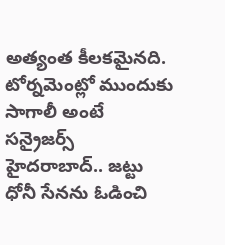అత్యంత కీలకమైనది. టోర్నమెంట్లో ముందుకు సాగాలీ అంటే సన్రైజర్స్ హైదరాబాద్.. జట్టు ధోనీ సేనను ఓడించి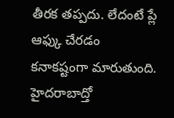తీరక తప్పదు. లేదంటే ప్లే ఆఫ్కు చేరడం కనాకష్టంగా మారుతుంది. హైదరాబాద్తో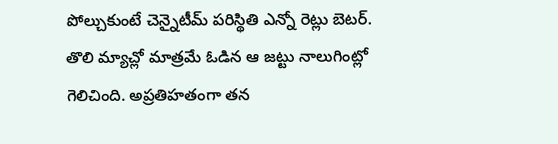పోల్చుకుంటే చెన్నైటీమ్ పరిస్థితి ఎన్నో రెట్లు బెటర్. తొలి మ్యాచ్లో మాత్రమే ఓడిన ఆ జట్టు నాలుగింట్లో గెలిచింది. అప్రతిహతంగా తన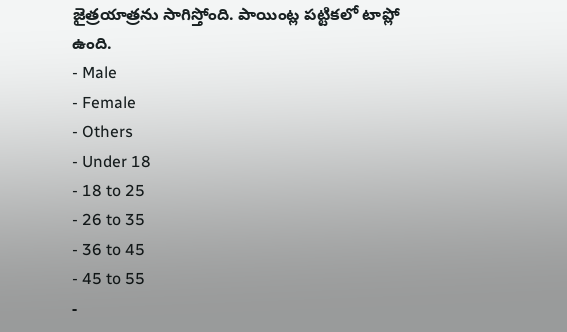జైత్రయాత్రను సాగిస్తోంది. పాయింట్ల పట్టికలో టాప్లో ఉంది.
- Male
- Female
- Others
- Under 18
- 18 to 25
- 26 to 35
- 36 to 45
- 45 to 55
-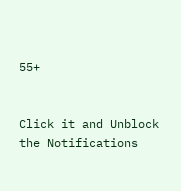55+


Click it and Unblock the Notifications